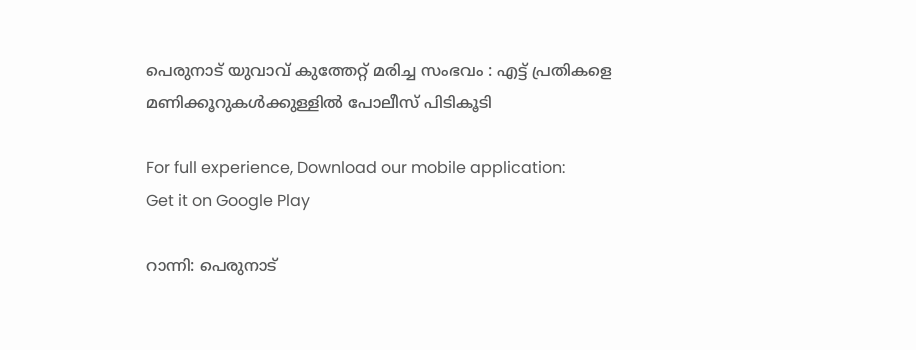പെരുനാട് യുവാവ് കുത്തേറ്റ് മരിച്ച സംഭവം : എട്ട് പ്രതികളെ മണിക്കൂറുകൾക്കുള്ളിൽ പോലീസ് പിടികൂടി

For full experience, Download our mobile application:
Get it on Google Play

റാന്നി: പെരുനാട്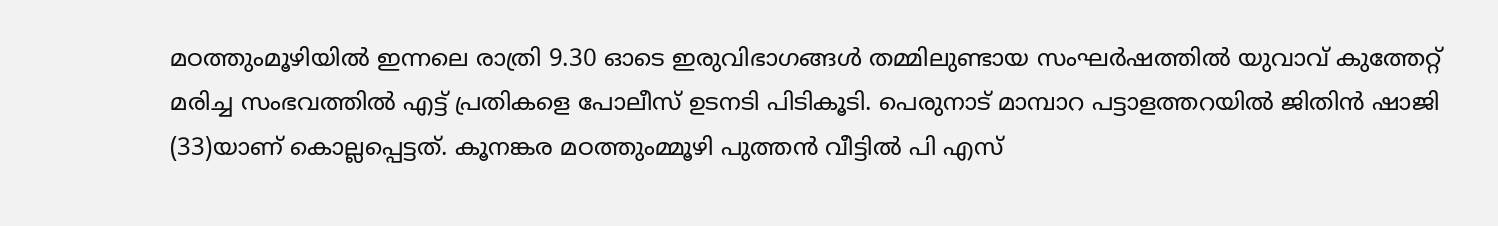മഠത്തുംമൂഴിയിൽ ഇന്നലെ രാത്രി 9.30 ഓടെ ഇരുവിഭാഗങ്ങൾ തമ്മിലുണ്ടായ സംഘർഷത്തിൽ യുവാവ് കുത്തേറ്റ് മരിച്ച സംഭവത്തിൽ എട്ട് പ്രതികളെ പോലീസ് ഉടനടി പിടികൂടി. പെരുനാട് മാമ്പാറ പട്ടാളത്തറയിൽ ജിതിൻ ഷാജി (33)യാണ്‌ കൊല്ലപ്പെട്ടത്. കൂനങ്കര മഠത്തുംമ്മൂഴി പുത്തൻ വീട്ടിൽ പി എസ്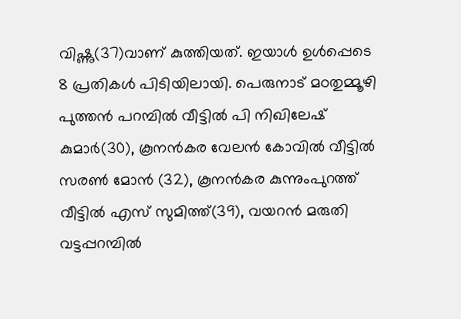വിഷ്ണു(37)വാണ്‌ കുത്തിയത്. ഇയാൾ ഉൾപ്പെടെ 8 പ്രതികൾ പിടിയിലായി. പെരുനാട് മഠതുമ്മൂഴി പുത്തൻ പറമ്പിൽ വീട്ടിൽ പി നിഖിലേഷ് കുമാർ(30), കൂനൻകര വേലൻ കോവിൽ വീട്ടിൽ സരൺ മോൻ (32), കൂനൻകര കുന്നുംപുറത്ത് വീട്ടിൽ എസ് സുമിത്ത്(39), വയറൻ മരുതി വട്ടപ്പറമ്പിൽ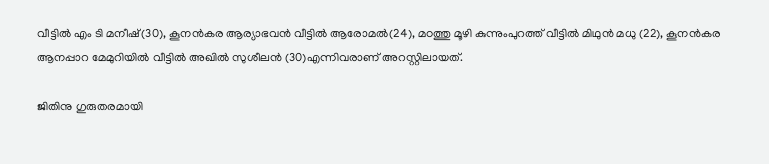വീട്ടിൽ എം ടി മനീഷ്(30), കൂനൻകര ആര്യാഭവൻ വീട്ടിൽ ആരോമൽ(24), മഠത്തു മൂഴി കുന്നുംപുറത്ത് വീട്ടിൽ മിഥുൻ മധു (22), കൂനൻകര ആനപ്പാറ മേമുറിയിൽ വീട്ടിൽ അഖിൽ സുശീലൻ (30)എന്നിവരാണ് അറസ്റ്റിലായത്.

ജിതിനു ഗുരുതരമായി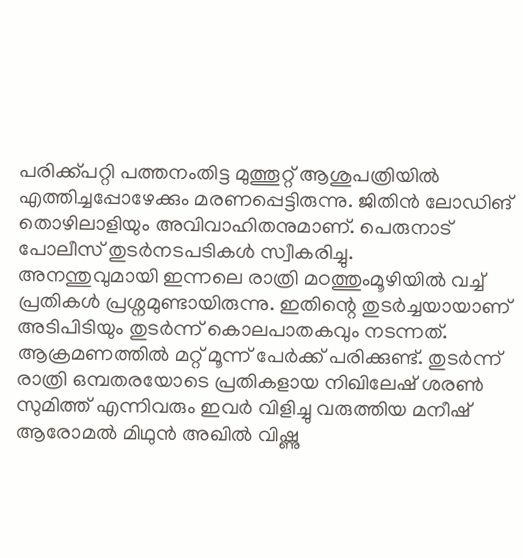പരിക്ക്പറ്റി പത്തനംതിട്ട മുത്തൂറ്റ് ആശുപത്രിയിൽ എത്തിച്ചപ്പോഴേക്കും മരണപ്പെട്ടിരുന്നു. ജിതിൻ ലോഡിങ് തൊഴിലാളിയും അവിവാഹിതനുമാണ്. പെരുനാട് പോലീസ് തുടർനടപടികൾ സ്വീകരിച്ചു.
അനന്തുവുമായി ഇന്നലെ രാത്രി മഠത്തുംമൂഴിയിൽ വച്ച് പ്രതികൾ പ്രശ്നമുണ്ടായിരുന്നു. ഇതിന്റെ തുടർച്ചയായാണ് അടിപിടിയും തുടർന്ന് കൊലപാതകവും നടന്നത്. ആക്രമണത്തിൽ മറ്റ് മൂന്ന് പേർക്ക് പരിക്കുണ്ട്. തുടർന്ന് രാത്രി ഒമ്പതരയോടെ പ്രതികളായ നിഖിലേഷ് ശരൺ സുമിത്ത് എന്നിവരും ഇവർ വിളിച്ചു വരുത്തിയ മനീഷ് ആരോമൽ മിഥുൻ അഖിൽ വിഷ്ണു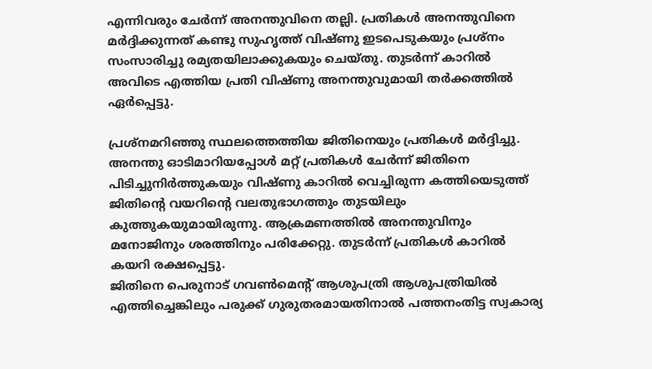എന്നിവരും ചേർന്ന് അനന്തുവിനെ തല്ലി. പ്രതികൾ അനന്തുവിനെ മർദ്ദിക്കുന്നത് കണ്ടു സുഹൃത്ത് വിഷ്ണു ഇടപെടുകയും പ്രശ്നം സംസാരിച്ചു രമ്യതയിലാക്കുകയും ചെയ്തു. തുടർന്ന് കാറിൽ അവിടെ എത്തിയ പ്രതി വിഷ്ണു അനന്തുവുമായി തർക്കത്തിൽ ഏർപ്പെട്ടു.

പ്രശ്നമറിഞ്ഞു സ്ഥലത്തെത്തിയ ജിതിനെയും പ്രതികൾ മർദ്ദിച്ചു. അനന്തു ഓടിമാറിയപ്പോൾ മറ്റ് പ്രതികൾ ചേർന്ന് ജിതിനെ പിടിച്ചുനിർത്തുകയും വിഷ്ണു കാറിൽ വെച്ചിരുന്ന കത്തിയെടുത്ത് ജിതിന്റെ വയറിന്റെ വലതുഭാഗത്തും തുടയിലും കുത്തുകയുമായിരുന്നു. ആക്രമണത്തിൽ അനന്തുവിനും മനോജിനും ശരത്തിനും പരിക്കേറ്റു. തുടർന്ന് പ്രതികൾ കാറിൽ കയറി രക്ഷപ്പെട്ടു.
ജിതിനെ പെരുനാട് ഗവൺമെന്റ് ആശുപത്രി ആശുപത്രിയിൽ എത്തിച്ചെങ്കിലും പരുക്ക് ഗുരുതരമായതിനാൽ പത്തനംതിട്ട സ്വകാര്യ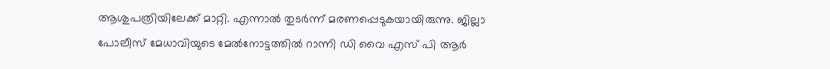ആശുപത്രിയിലേക്ക് മാറ്റി. എന്നാൽ തുടർന്ന് മരണപ്പെടുകയായിരുന്നു. ജില്ലാ പോലീസ് മേധാവിയുടെ മേൽനോട്ടത്തിൽ റാന്നി ഡി വൈ എസ് പി ആർ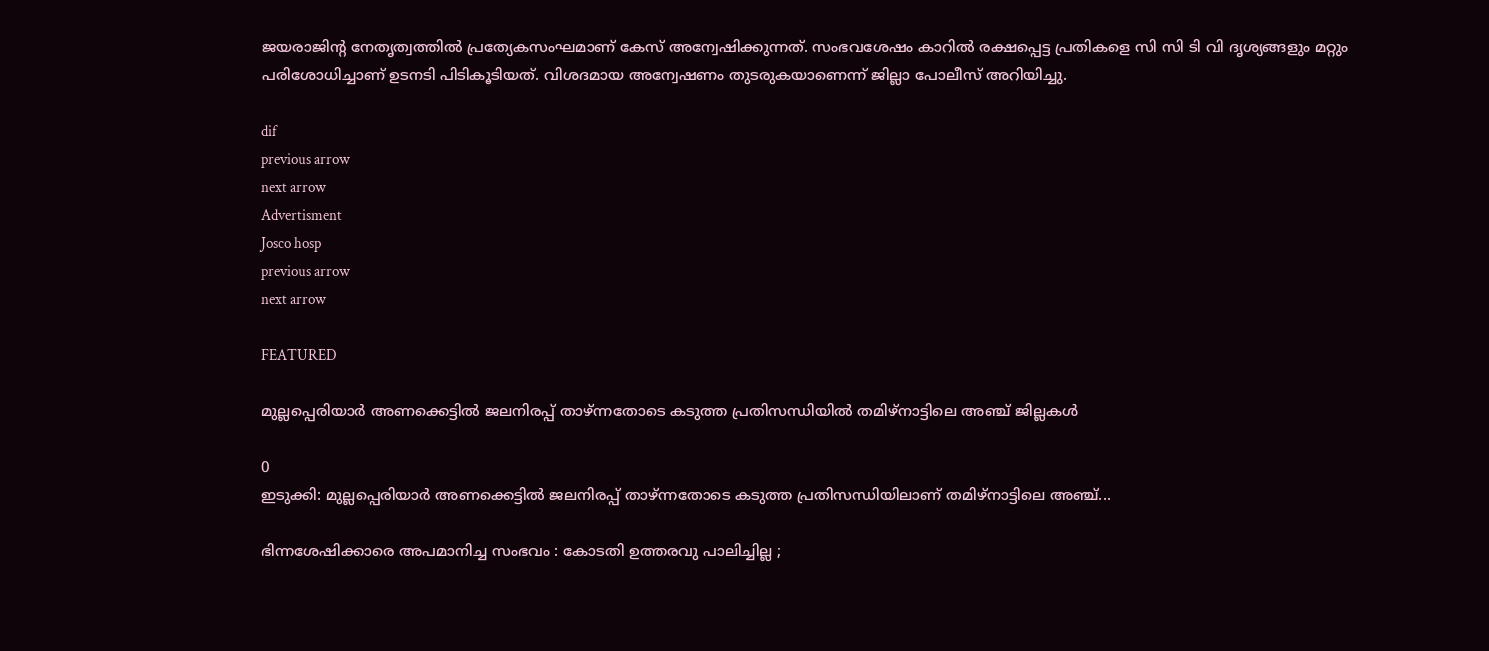ജയരാജിന്റ നേതൃത്വത്തിൽ പ്രത്യേകസംഘമാണ് കേസ് അന്വേഷിക്കുന്നത്. സംഭവശേഷം കാറിൽ രക്ഷപ്പെട്ട പ്രതികളെ സി സി ടി വി ദൃശ്യങ്ങളും മറ്റും പരിശോധിച്ചാണ് ഉടനടി പിടികൂടിയത്. വിശദമായ അന്വേഷണം തുടരുകയാണെന്ന് ജില്ലാ പോലീസ് അറിയിച്ചു.

dif
previous arrow
next arrow
Advertisment
Josco hosp
previous arrow
next arrow

FEATURED

മുല്ലപ്പെരിയാർ അണക്കെട്ടിൽ ജലനിരപ്പ് താഴ്ന്നതോടെ കടുത്ത പ്രതിസന്ധിയിൽ തമിഴ്നാട്ടിലെ അഞ്ച് ജില്ലകൾ

0
ഇടുക്കി: മുല്ലപ്പെരിയാർ അണക്കെട്ടിൽ ജലനിരപ്പ് താഴ്ന്നതോടെ കടുത്ത പ്രതിസന്ധിയിലാണ് തമിഴ്നാട്ടിലെ അഞ്ച്...

ഭിന്നശേഷിക്കാരെ അപമാനിച്ച സംഭവം : കോടതി ഉത്തരവു പാലിച്ചില്ല ;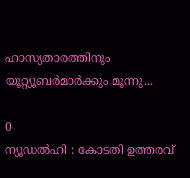ഹാസ്യതാരത്തിനും യൂറ്റ്യൂബർമാർക്കും മൂന്നു...

0
ന്യൂഡൽഹി : കോടതി ഉത്തരവ്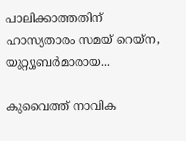പാലിക്കാത്തതിന് ഹാസ്യതാരം സമയ് റെയ്‌ന, യുറ്റ്യൂബർമാരായ...

കുവൈത്ത് നാവിക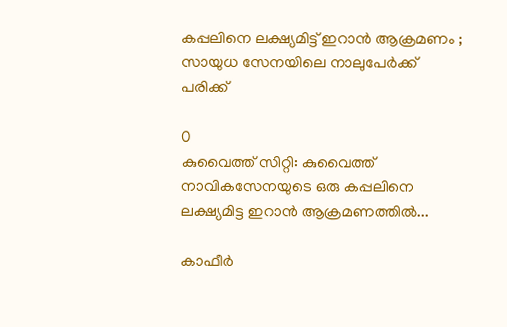കപ്പലിനെ ലക്ഷ്യമിട്ട് ഇറാൻ ആക്രമണം ; സായുധ സേനയിലെ നാലുപേർക്ക് പരിക്ക്

0
കുവൈത്ത് സിറ്റി: കുവൈത്ത് നാവികസേനയുടെ ഒരു കപ്പലിനെ ലക്ഷ്യമിട്ട ഇറാൻ ആക്രമണത്തിൽ...

കാഫീർ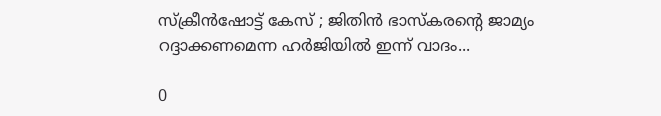സ്‌ക്രീൻഷോട്ട് കേസ് ; ജിതിൻ ഭാസ്‌കരൻ്റെ ജാമ്യം റദ്ദാക്കണമെന്ന ഹർജിയിൽ ഇന്ന് വാദം...

0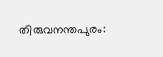തിരുവനന്തപുരം: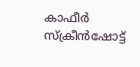കാഫീർ സ്‌ക്രീൻഷോട്ട്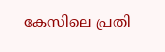കേസിലെ പ്രതി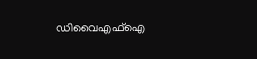ഡിവൈഎഫ്ഐ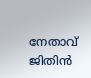നേതാവ് ജിതിൻ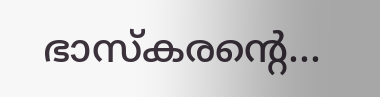ഭാസ്‌കരൻ്റെ...